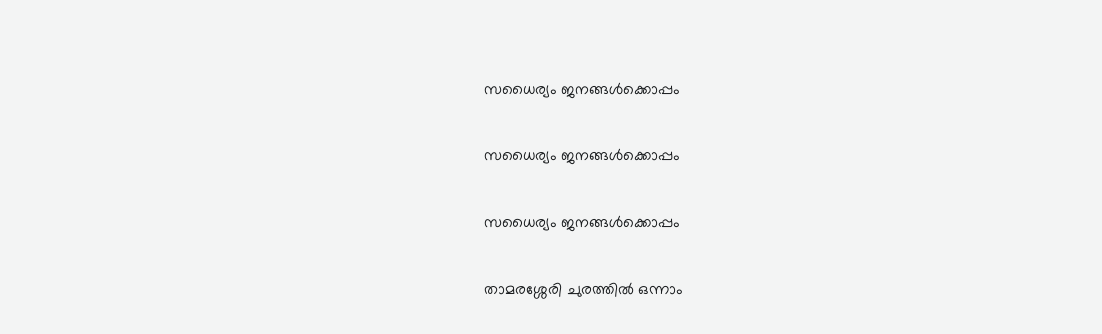സധൈര്യം ജനങ്ങൾക്കൊപ്പം

സധൈര്യം ജനങ്ങൾക്കൊപ്പം

സധൈര്യം ജനങ്ങൾക്കൊപ്പം

താമരശ്ശേരി ചുരത്തിൽ ഒന്നാം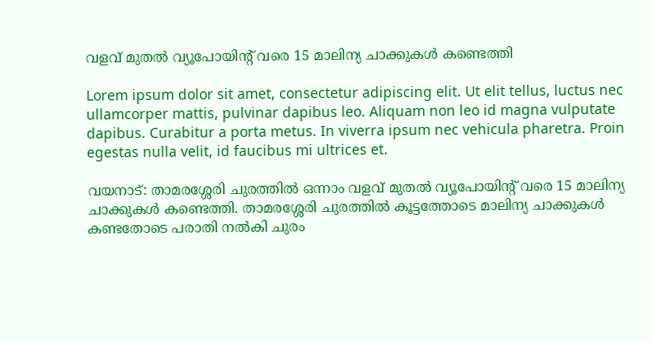വളവ് മുതല്‍ വ്യൂപോയിന്‍റ് വരെ 15 മാലിന്യ ചാക്കുകൾ കണ്ടെത്തി

Lorem ipsum dolor sit amet, consectetur adipiscing elit. Ut elit tellus, luctus nec ullamcorper mattis, pulvinar dapibus leo. Aliquam non leo id magna vulputate dapibus. Curabitur a porta metus. In viverra ipsum nec vehicula pharetra. Proin egestas nulla velit, id faucibus mi ultrices et.

വയനാട്: താമരശ്ശേരി ചുരത്തിൽ ഒന്നാം വളവ് മുതല്‍ വ്യൂപോയിന്‍റ് വരെ 15 മാലിന്യ ചാക്കുകൾ കണ്ടെത്തി. താമരശ്ശേരി ചുരത്തില്‍ കൂട്ടത്തോടെ മാലിന്യ ചാക്കുകള്‍ കണ്ടതോടെ പരാതി നല്‍കി ചുരം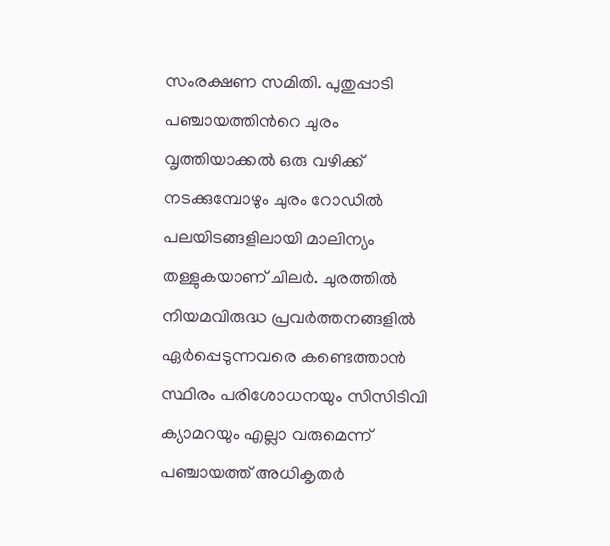സംരക്ഷണ സമിതി. പുതുപ്പാടി പഞ്ചായത്തിന്‍റെ ചുരം വൃത്തിയാക്കല്‍ ഒരു വഴിക്ക് നടക്കുമ്പോഴും ചുരം റോഡിൽ പലയിടങ്ങളിലായി മാലിന്യം തള്ളുകയാണ് ചിലര്‍. ചുരത്തില്‍ നിയമവിരുദ്ധ പ്രവര്‍ത്തനങ്ങളില്‍ ഏര്‍പ്പെടുന്നവരെ കണ്ടെത്താന്‍ സ്ഥിരം പരിശോധനയും സിസിടിവി ക്യാമറയും എല്ലാ വരുമെന്ന് പഞ്ചായത്ത് അധികൃതർ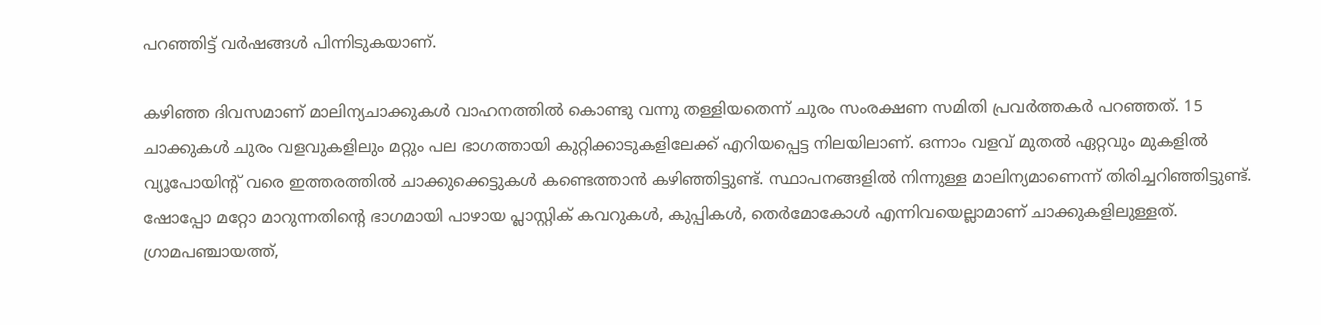പറഞ്ഞിട്ട് വര്‍ഷങ്ങള്‍ പിന്നിടുകയാണ്.

കഴിഞ്ഞ ദിവസമാണ് മാലിന്യചാക്കുകള്‍ വാഹനത്തില്‍ കൊണ്ടു വന്നു തള്ളിയതെന്ന് ചുരം സംരക്ഷണ സമിതി പ്രവര്‍ത്തകര്‍ പറഞ്ഞത്. 15 ചാക്കുകള്‍ ചുരം വളവുകളിലും മറ്റും പല ഭാഗത്തായി കുറ്റിക്കാടുകളിലേക്ക് എറിയപ്പെട്ട നിലയിലാണ്. ഒന്നാം വളവ് മുതല്‍ ഏറ്റവും മുകളില്‍ വ്യൂപോയിന്റ് വരെ ഇത്തരത്തില്‍ ചാക്കുക്കെട്ടുകള്‍ കണ്ടെത്താന്‍ കഴിഞ്ഞിട്ടുണ്ട്. സ്ഥാപനങ്ങളില്‍ നിന്നുള്ള മാലിന്യമാണെന്ന് തിരിച്ചറിഞ്ഞിട്ടുണ്ട്. ഷോപ്പോ മറ്റോ മാറുന്നതിന്റെ ഭാഗമായി പാഴായ പ്ലാസ്റ്റിക് കവറുകള്‍, കുപ്പികള്‍, തെര്‍മോകോള്‍ എന്നിവയെല്ലാമാണ് ചാക്കുകളിലുള്ളത്. ഗ്രാമപഞ്ചായത്ത്,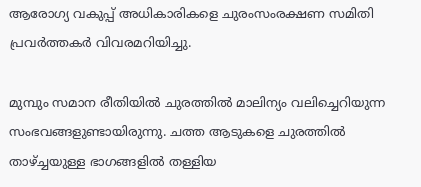ആരോഗ്യ വകുപ്പ് അധികാരികളെ ചുരംസംരക്ഷണ സമിതി പ്രവര്‍ത്തകര്‍ വിവരമറിയിച്ചു.

മുമ്പും സമാന രീതിയില്‍ ചുരത്തില്‍ മാലിന്യം വലിച്ചെറിയുന്ന സംഭവങ്ങളുണ്ടായിരുന്നു. ചത്ത ആടുകളെ ചുരത്തില്‍ താഴ്ച്ചയുള്ള ഭാഗങ്ങളില്‍ തള്ളിയ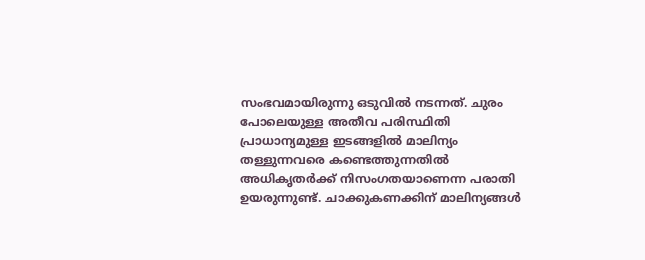സംഭവമായിരുന്നു ഒടുവില്‍ നടന്നത്. ചുരം പോലെയുള്ള അതീവ പരിസ്ഥിതി പ്രാധാന്യമുള്ള ഇടങ്ങളില്‍ മാലിന്യം തള്ളുന്നവരെ കണ്ടെത്തുന്നതില്‍ അധികൃതര്‍ക്ക് നിസംഗതയാണെന്ന പരാതി ഉയരുന്നുണ്ട്. ചാക്കുകണക്കിന് മാലിന്യങ്ങള്‍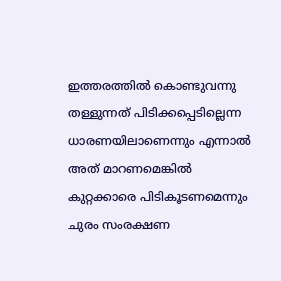ഇത്തരത്തില്‍ കൊണ്ടുവന്നു തള്ളുന്നത് പിടിക്കപ്പെടില്ലെന്ന ധാരണയിലാണെന്നും എന്നാല്‍ അത് മാറണമെങ്കില്‍ കുറ്റക്കാരെ പിടികൂടണമെന്നും ചുരം സംരക്ഷണ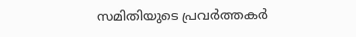സമിതിയുടെ പ്രവര്‍ത്തകര്‍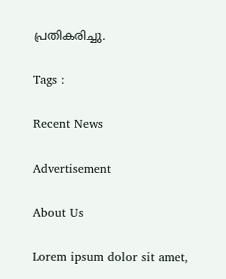പ്രതികരിച്ചു.

Tags :

Recent News

Advertisement

About Us

Lorem ipsum dolor sit amet,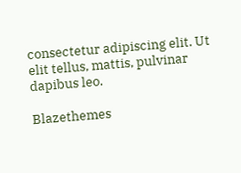consectetur adipiscing elit. Ut elit tellus, mattis, pulvinar dapibus leo.

Blazethemes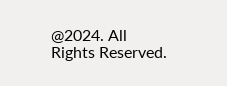@2024. All Rights Reserved.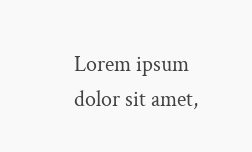Lorem ipsum dolor sit amet,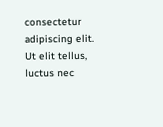consectetur adipiscing elit. Ut elit tellus, luctus nec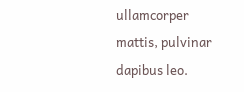ullamcorper mattis, pulvinar dapibus leo.